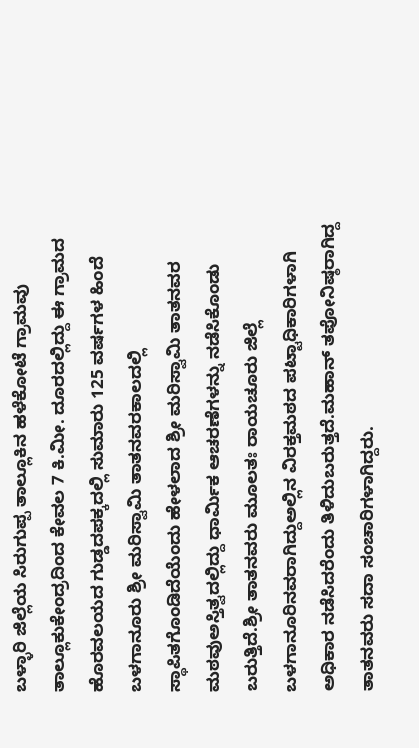ಬಳ್ಳಾರಿ ಜಿಲ್ಲೆಯ ಸಿರುಗುಪ್ಪ ತಾಲ್ಲೂಕಿನ ಹಳೆಕೋಟೆ ಗ್ರಾಮವು ತಾಲ್ಲೂಕುಕೇಂದ್ರದಿಂದ ಕೇವಲ 7 ಕಿ.ಮೀ. ದೂರದಲ್ಲಿದ್ದು ಈ ಗ್ರಾಮದ ಹೊರವಲಯದ ಗುಡ್ಡದಪಕ್ಕದಲ್ಲಿ ಸುಮಾರು 125 ವರ್ಷಗಳ ಹಿಂದೆ ಬಳಗಾನೂರು ಶ್ರೀ ಮರಿಸ್ವಾಮಿ ತಾತನವರಕಾಲದಲ್ಲಿ ಸ್ಥಾಪಿತಗೊಂಡಿದೆಯೆಂದು ಹೇಳಲಾದ ಶ್ರೀ ಮರಿಸ್ವಾಮಿ ತಾತನವರ ಮಠವುಅಸ್ತಿತ್ವದಲ್ಲಿದ್ದು ಧಾರ್ಮಿಕ ಆಚರಣೆಗಳನ್ನು ನಡೆಸಿಕೊಂಡು ಬರುತ್ತಿದೆ.ಶ್ರೀ ತಾತನವರು ಮೂಲತಃ ರಾಯಚೂರು ಜಿಲ್ಲೆ ಬಳಗಾನೂರಿನವರಾಗಿದ್ದುಅಲ್ಲಿನ ವಿರಕ್ತಮಠದ ಪಟ್ಟಾಧಿಕಾರಿಗಳಾಗಿ ಅಧಿಕಾರ ನಡೆಸಿದರೆಂದು ತಿಳಿದುಬರುತ್ತದೆ.ಮಹಾನ್ ತಪೋನಿಷ್ಠರಾಗಿದ್ದ ತಾತನವರು ಸದಾ ಸಂಚಾರಿಗಳಾಗಿದ್ದರು.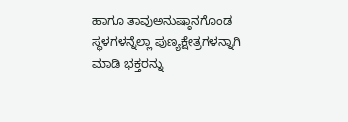ಹಾಗೂ ತಾವುಅನುಷ್ಠಾನಗೊಂಡ ಸ್ಥಳಗಳನ್ನೆಲ್ಲಾ ಪುಣ್ಯಕ್ಷೇತ್ರಗಳನ್ನಾಗಿ ಮಾಡಿ ಭಕ್ತರನ್ನು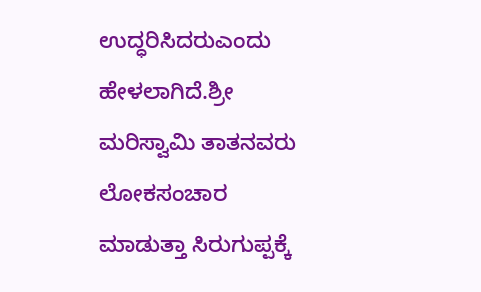ಉದ್ಧರಿಸಿದರುಎಂದು ಹೇಳಲಾಗಿದೆ.ಶ್ರೀ ಮರಿಸ್ವಾಮಿ ತಾತನವರು ಲೋಕಸಂಚಾರ ಮಾಡುತ್ತಾ ಸಿರುಗುಪ್ಪಕ್ಕೆ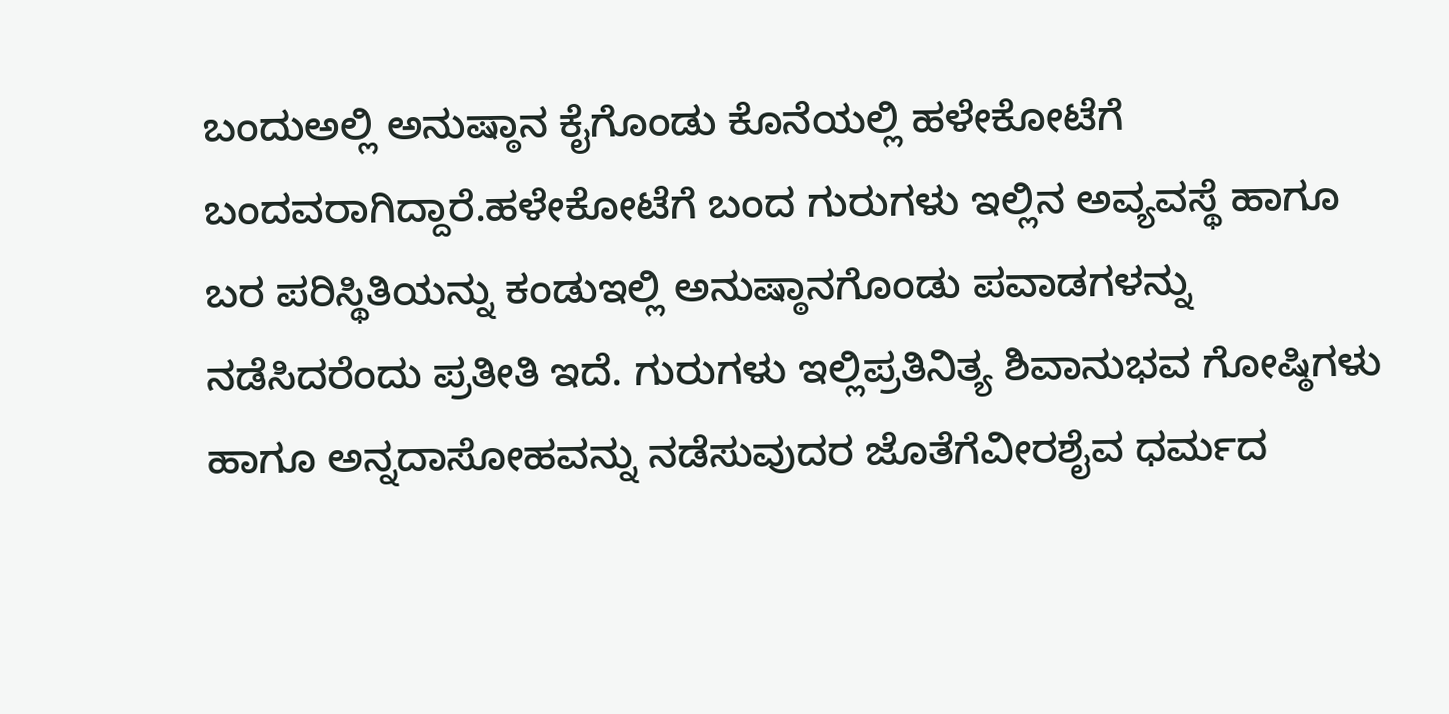ಬಂದುಅಲ್ಲಿ ಅನುಷ್ಠಾನ ಕೈಗೊಂಡು ಕೊನೆಯಲ್ಲಿ ಹಳೇಕೋಟೆಗೆ ಬಂದವರಾಗಿದ್ದಾರೆ.ಹಳೇಕೋಟೆಗೆ ಬಂದ ಗುರುಗಳು ಇಲ್ಲಿನ ಅವ್ಯವಸ್ಥೆ ಹಾಗೂ ಬರ ಪರಿಸ್ಥಿತಿಯನ್ನು ಕಂಡುಇಲ್ಲಿ ಅನುಷ್ಠಾನಗೊಂಡು ಪವಾಡಗಳನ್ನು ನಡೆಸಿದರೆಂದು ಪ್ರತೀತಿ ಇದೆ. ಗುರುಗಳು ಇಲ್ಲಿಪ್ರತಿನಿತ್ಯ ಶಿವಾನುಭವ ಗೋಷ್ಠಿಗಳು ಹಾಗೂ ಅನ್ನದಾಸೋಹವನ್ನು ನಡೆಸುವುದರ ಜೊತೆಗೆವೀರಶೈವ ಧರ್ಮದ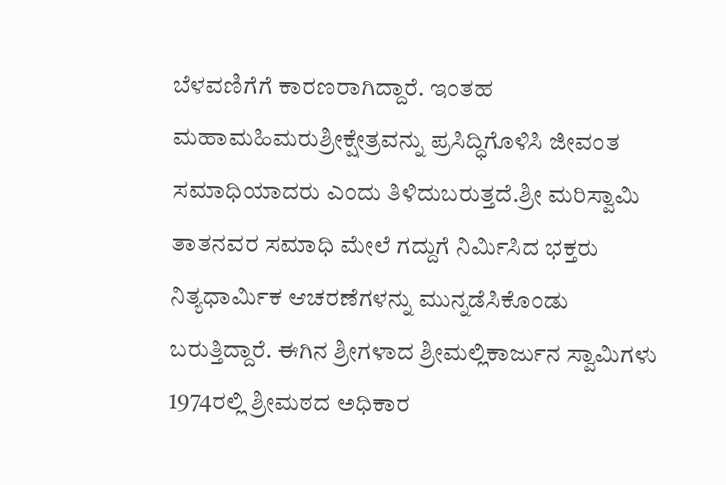ಬೆಳವಣಿಗೆಗೆ ಕಾರಣರಾಗಿದ್ದಾರೆ. ಇಂತಹ ಮಹಾಮಹಿಮರುಶ್ರೀಕ್ಷೇತ್ರವನ್ನು ಪ್ರಸಿದ್ಧಿಗೊಳಿಸಿ ಜೀವಂತ ಸಮಾಧಿಯಾದರು ಎಂದು ತಿಳಿದುಬರುತ್ತದೆ.ಶ್ರೀ ಮರಿಸ್ವಾಮಿ ತಾತನವರ ಸಮಾಧಿ ಮೇಲೆ ಗದ್ದುಗೆ ನಿರ್ಮಿಸಿದ ಭಕ್ತರು ನಿತ್ಯಧಾರ್ಮಿಕ ಆಚರಣೆಗಳನ್ನು ಮುನ್ನಡೆಸಿಕೊಂಡು ಬರುತ್ತಿದ್ದಾರೆ. ಈಗಿನ ಶ್ರೀಗಳಾದ ಶ್ರೀಮಲ್ಲಿಕಾರ್ಜುನ ಸ್ವಾಮಿಗಳು 1974ರಲ್ಲಿ ಶ್ರೀಮಠದ ಅಧಿಕಾರ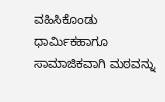ವಹಿಸಿಕೊಂಡು ಧಾರ್ಮಿಕಹಾಗೂ ಸಾಮಾಜಿಕವಾಗಿ ಮಠವನ್ನು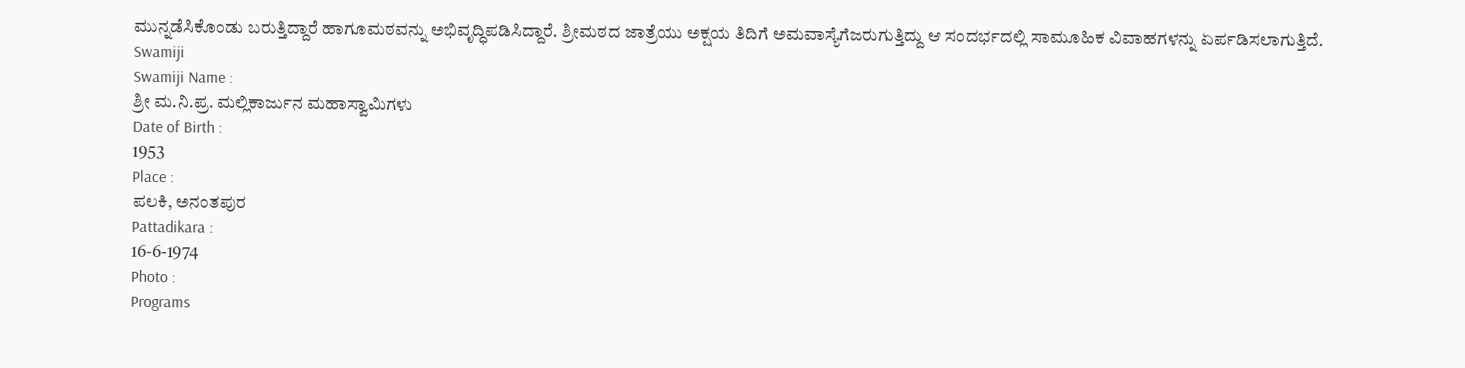ಮುನ್ನಡೆಸಿಕೊಂಡು ಬರುತ್ತಿದ್ದಾರೆ ಹಾಗೂಮಠವನ್ನು ಅಭಿವೃದ್ಧಿಪಡಿಸಿದ್ದಾರೆ. ಶ್ರೀಮಠದ ಜಾತ್ರೆಯು ಅಕ್ಷಯ ತಿದಿಗೆ ಅಮವಾಸ್ಯೆಗೆಜರುಗುತ್ತಿದ್ದು ಆ ಸಂದರ್ಭದಲ್ಲಿ ಸಾಮೂಹಿಕ ವಿವಾಹಗಳನ್ನು ಏರ್ಪಡಿಸಲಾಗುತ್ತಿದೆ.
Swamiji
Swamiji Name :
ಶ್ರೀ ಮ.ನಿ.ಪ್ರ. ಮಲ್ಲಿಕಾರ್ಜುನ ಮಹಾಸ್ವಾಮಿಗಳು
Date of Birth :
1953
Place :
ಪಲಕಿ, ಅನಂತಪುರ
Pattadikara :
16-6-1974
Photo :
Programs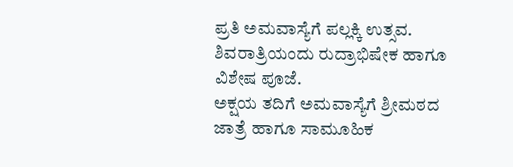ಪ್ರತಿ ಅಮವಾಸ್ಯೆಗೆ ಪಲ್ಲಕ್ಕಿ ಉತ್ಸವ.
ಶಿವರಾತ್ರಿಯಂದು ರುದ್ರಾಭಿಷೇಕ ಹಾಗೂ ವಿಶೇಷ ಪೂಜೆ.
ಅಕ್ಷಯ ತದಿಗೆ ಅಮವಾಸ್ಯೆಗೆ ಶ್ರೀಮಠದ ಜಾತ್ರೆ ಹಾಗೂ ಸಾಮೂಹಿಕ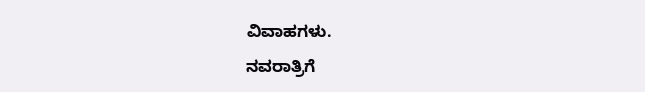ವಿವಾಹಗಳು.
ನವರಾತ್ರಿಗೆ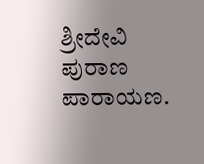ಶ್ರೀದೇವಿ ಪುರಾಣ ಪಾರಾಯಣ.